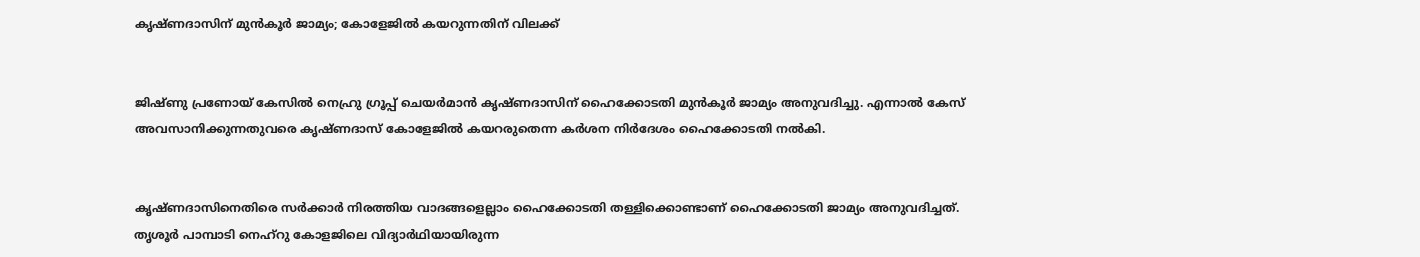കൃഷ്ണദാസിന് മുന്‍‌കൂര്‍ ജാമ്യം; കോളേജില്‍ കയറുന്നതിന് വിലക്ക്


ജിഷ്ണു പ്രണോയ് കേസില്‍ നെഹ്രു ഗ്രൂപ്പ് ചെയര്‍മാന്‍ കൃഷ്ണദാസിന് ഹൈക്കോടതി മുന്‍‌കൂര്‍ ജാമ്യം അനുവദിച്ചു. എന്നാല്‍ കേസ് അവസാനിക്കുന്നതുവരെ കൃഷ്ണദാസ് കോളേജില്‍ കയറരുതെന്ന കര്‍ശന നിര്‍ദേശം ഹൈക്കോടതി നല്‍കി.


കൃഷ്ണദാസിനെതിരെ സര്‍ക്കാര്‍ നിരത്തിയ വാദങ്ങളെല്ലാം ഹൈക്കോടതി തള്ളിക്കൊണ്ടാണ് ഹൈക്കോടതി ജാമ്യം അനുവദിച്ചത്. തൃശൂർ പാമ്പാടി നെഹ്റു കോളജിലെ വിദ്യാർഥിയായിരുന്ന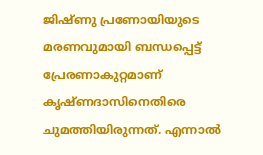ജിഷ്ണു പ്രണോയിയുടെ മരണവുമായി ബന്ധപ്പെട്ട് പ്രേരണാകുറ്റമാണ് കൃഷ്ണദാസിനെതിരെ ചുമത്തിയിരുന്നത്. എന്നാല്‍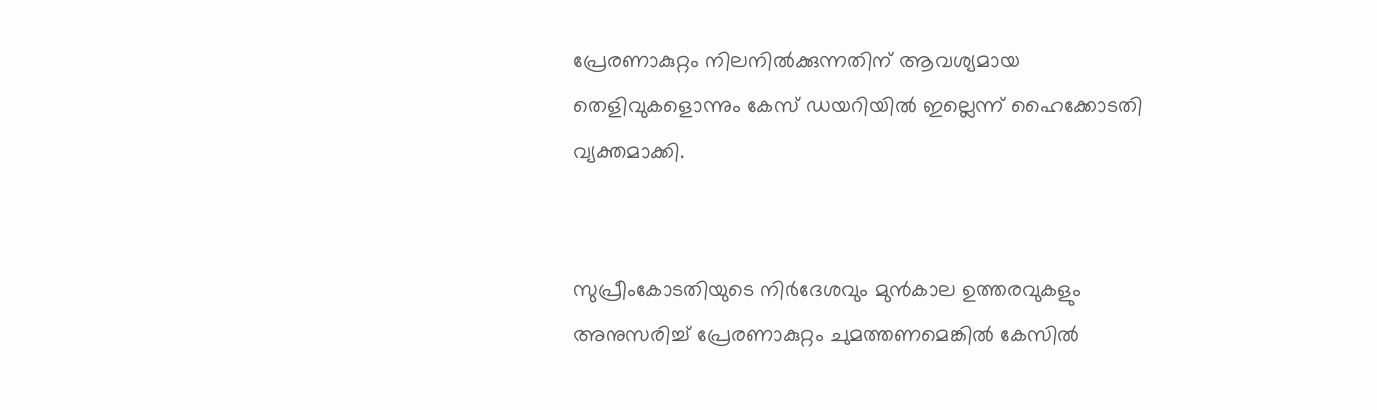പ്രേരണാകുറ്റം നിലനില്‍ക്കുന്നതിന് ആവശ്യമായ തെളിവുകളൊന്നും കേസ് ഡയറിയില്‍ ഇല്ലെന്ന് ഹൈക്കോടതി വ്യക്തമാക്കി.


സുപ്രീംകോടതിയുടെ നിര്‍ദേശവും മുന്‍‌കാല ഉത്തരവുകളും അനുസരിച്ച് പ്രേരണാകുറ്റം ചുമത്തണമെങ്കില്‍ കേസില്‍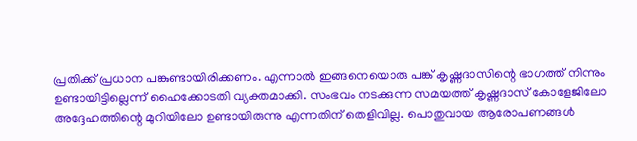പ്രതിക്ക് പ്രധാന പങ്കുണ്ടായിരിക്കണം. എന്നാല്‍ ഇങ്ങനെയൊരു പങ്ക് കൃഷ്ണദാസിന്റെ ഭാഗത്ത് നിന്നും ഉണ്ടായിട്ടില്ലെന്ന് ഹൈക്കോടതി വ്യക്തമാക്കി. സംഭവം നടക്കുന്ന സമയത്ത് കൃഷ്ണദാസ് കോളേജിലോ അദ്ദേഹത്തിന്റെ മുറിയിലോ ഉണ്ടായിരുന്നു എന്നതിന് തെളിവില്ല. പൊതുവായ ആരോപണങ്ങള്‍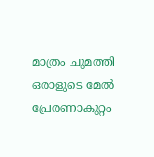മാത്രം ചുമത്തി ഒരാളുടെ മേല്‍ പ്രേരണാകുറ്റം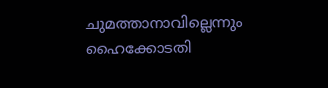ചുമത്താനാവില്ലെന്നും ഹൈക്കോടതി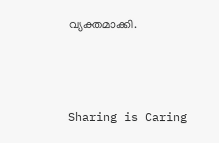വ്യക്തമാക്കി.



Sharing is Caring